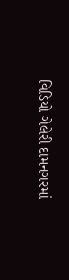વિડિયો ગેલેરી દામનગરમાં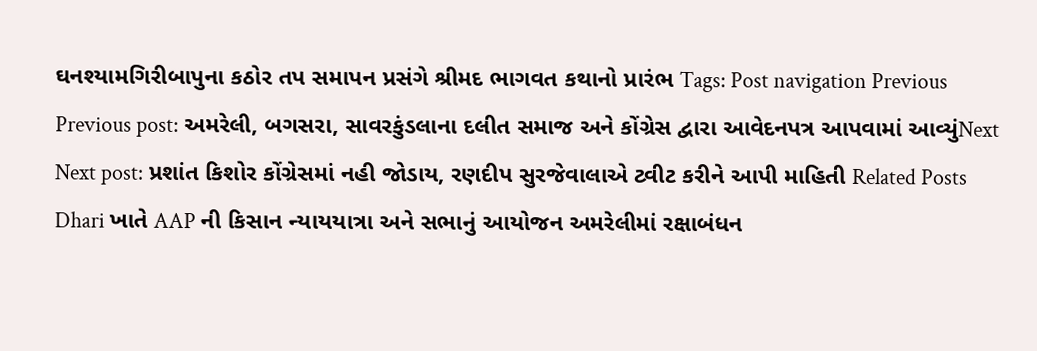ઘનશ્યામગિરીબાપુના કઠોર તપ સમાપન પ્રસંગે શ્રીમદ ભાગવત કથાનો પ્રારંભ Tags: Post navigation Previous Previous post: અમરેલી, બગસરા, સાવરકુંડલાના દલીત સમાજ અને કોંગ્રેસ દ્વારા આવેદનપત્ર આપવામાં આવ્યુંNext Next post: પ્રશાંત કિશોર કોંગ્રેસમાં નહી જોડાય, રણદીપ સુરજેવાલાએ ટ્વીટ કરીને આપી માહિતી Related Posts Dhari ખાતે AAP ની કિસાન ન્યાયયાત્રા અને સભાનું આયોજન અમરેલીમાં રક્ષાબંધન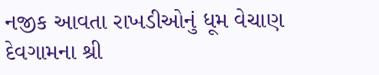નજીક આવતા રાખડીઓનું ધૂમ વેચાણ દેવગામના શ્રી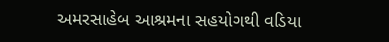અમરસાહેબ આશ્રમના સહયોગથી વડિયા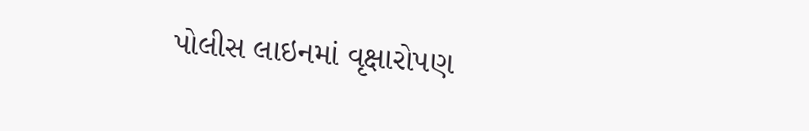પોલીસ લાઇનમાં વૃક્ષારોપણ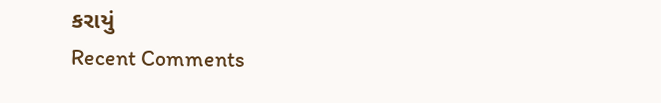કરાયું
Recent Comments